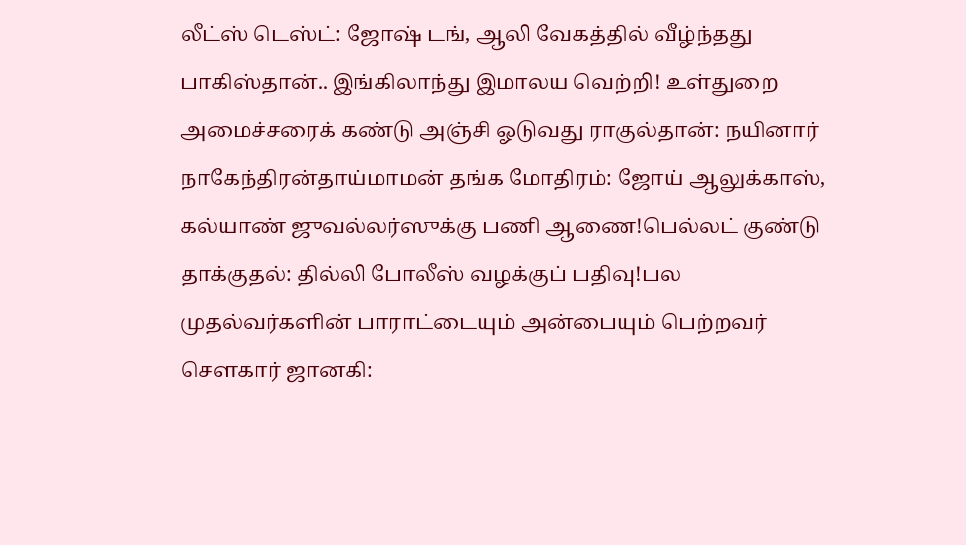லீட்ஸ் டெஸ்ட்: ஜோஷ் டங், ஆலி வேகத்தில் வீழ்ந்தது பாகிஸ்தான்.. இங்கிலாந்து இமாலய வெற்றி! உள்துறை அமைச்சரைக் கண்டு அஞ்சி ஓடுவது ராகுல்தான்: நயினார் நாகேந்திரன்தாய்மாமன் தங்க மோதிரம்: ஜோய் ஆலுக்காஸ், கல்யாண் ஜுவல்லர்ஸுக்கு பணி ஆணை!பெல்லட் குண்டு தாக்குதல்: தில்லி போலீஸ் வழக்குப் பதிவு!பல முதல்வர்களின் பாராட்டையும் அன்பையும் பெற்றவர் சௌகார் ஜானகி: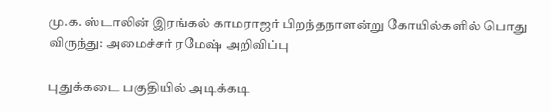மு.க. ஸ்டாலின் இரங்கல் காமராஜர் பிறந்தநாளன்று கோயில்களில் பொது விருந்து: அமைச்சர் ரமேஷ் அறிவிப்பு

புதுக்கடை பகுதியில் அடிக்கடி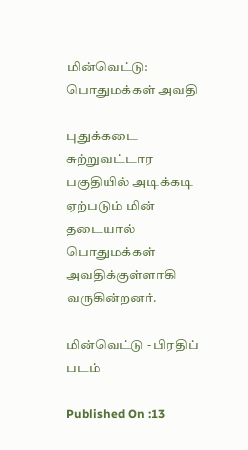மின்வெட்டு: பொதுமக்கள் அவதி

புதுக்கடை சுற்றுவட்டார பகுதியில் அடிக்கடி ஏற்படும் மின் தடையால் பொதுமக்கள் அவதிக்குள்ளாகி வருகின்றனர்.

மின்வெட்டு - பிரதிப் படம்

Published On :13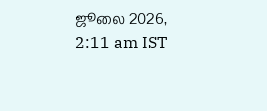ஜூலை 2026, 2:11 am IST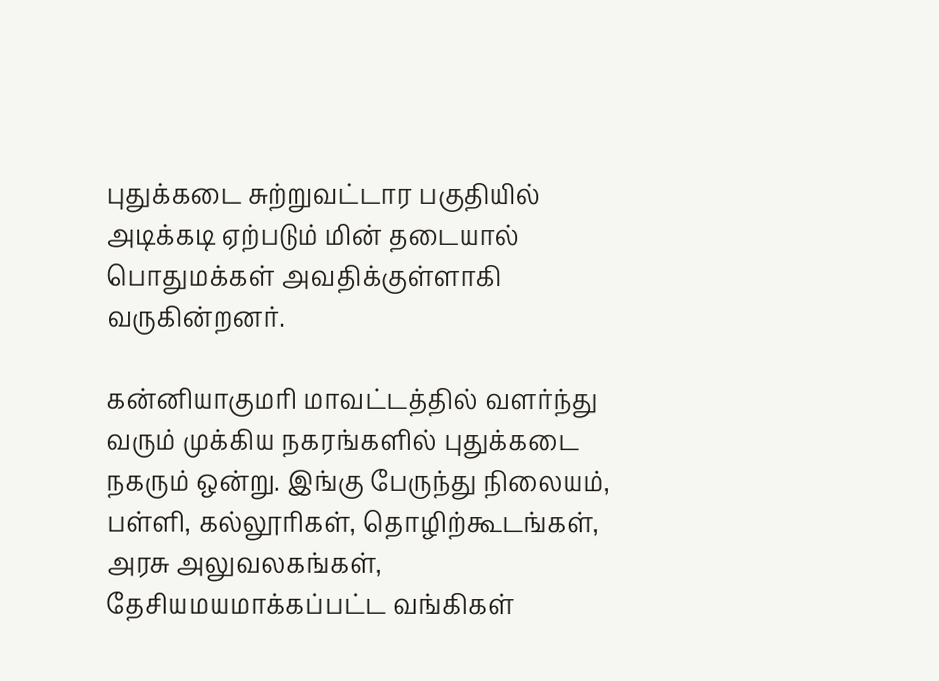புதுக்கடை சுற்றுவட்டார பகுதியில் அடிக்கடி ஏற்படும் மின் தடையால் பொதுமக்கள் அவதிக்குள்ளாகி வருகின்றனர்.

கன்னியாகுமரி மாவட்டத்தில் வளர்ந்து வரும் முக்கிய நகரங்களில் புதுக்கடை நகரும் ஒன்று. இங்கு பேருந்து நிலையம், பள்ளி, கல்லூரிகள், தொழிற்கூடங்கள், அரசு அலுவலகங்கள், தேசியமயமாக்கப்பட்ட வங்கிகள்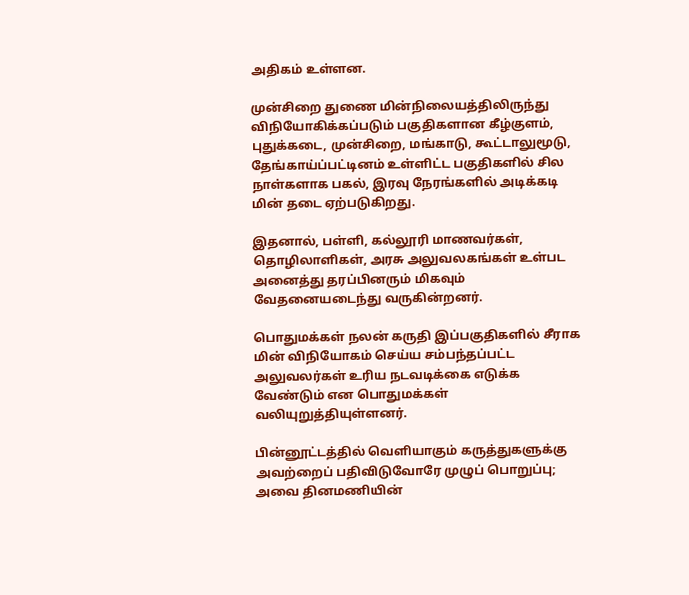அதிகம் உள்ளன.

முன்சிறை துணை மின்நிலையத்திலிருந்து விநியோகிக்கப்படும் பகுதிகளான கீழ்குளம், புதுக்கடை, முன்சிறை, மங்காடு, கூட்டாலுமூடு, தேங்காய்ப்பட்டினம் உள்ளிட்ட பகுதிகளில் சில நாள்களாக பகல், இரவு நேரங்களில் அடிக்கடி மின் தடை ஏற்படுகிறது.

இதனால், பள்ளி, கல்லூரி மாணவர்கள், தொழிலாளிகள், அரசு அலுவலகங்கள் உள்பட அனைத்து தரப்பினரும் மிகவும் வேதனையடைந்து வருகின்றனர்.

பொதுமக்கள் நலன் கருதி இப்பகுதிகளில் சீராக மின் விநியோகம் செய்ய சம்பந்தப்பட்ட அலுவலர்கள் உரிய நடவடிக்கை எடுக்க வேண்டும் என பொதுமக்கள் வலியுறுத்தியுள்ளனர்.

பின்னூட்டத்தில் வெளியாகும் கருத்துகளுக்கு அவற்றைப் பதிவிடுவோரே முழுப் பொறுப்பு; அவை தினமணியின்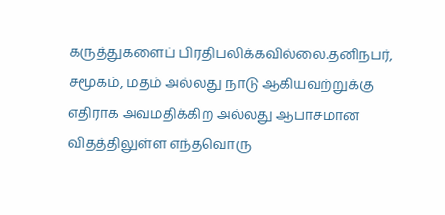கருத்துகளைப் பிரதிபலிக்கவில்லை.தனிநபர், சமூகம், மதம் அல்லது நாடு ஆகியவற்றுக்கு எதிராக அவமதிக்கிற அல்லது ஆபாசமான விதத்திலுள்ள எந்தவொரு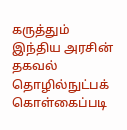கருத்தும் இந்திய அரசின் தகவல் தொழில்நுட்பக் கொள்கைப்படி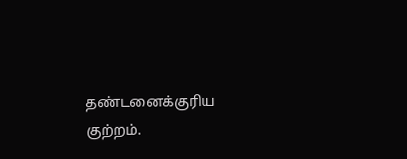தண்டனைக்குரிய குற்றம்.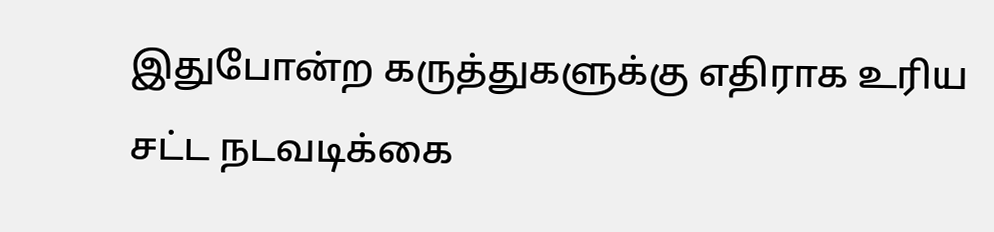இதுபோன்ற கருத்துகளுக்கு எதிராக உரிய சட்ட நடவடிக்கை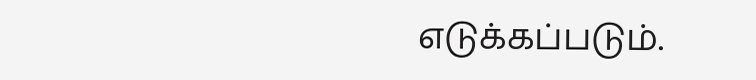எடுக்கப்படும்.